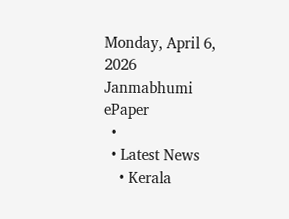Monday, April 6, 2026
Janmabhumi
ePaper
  •
  • Latest News
    • Kerala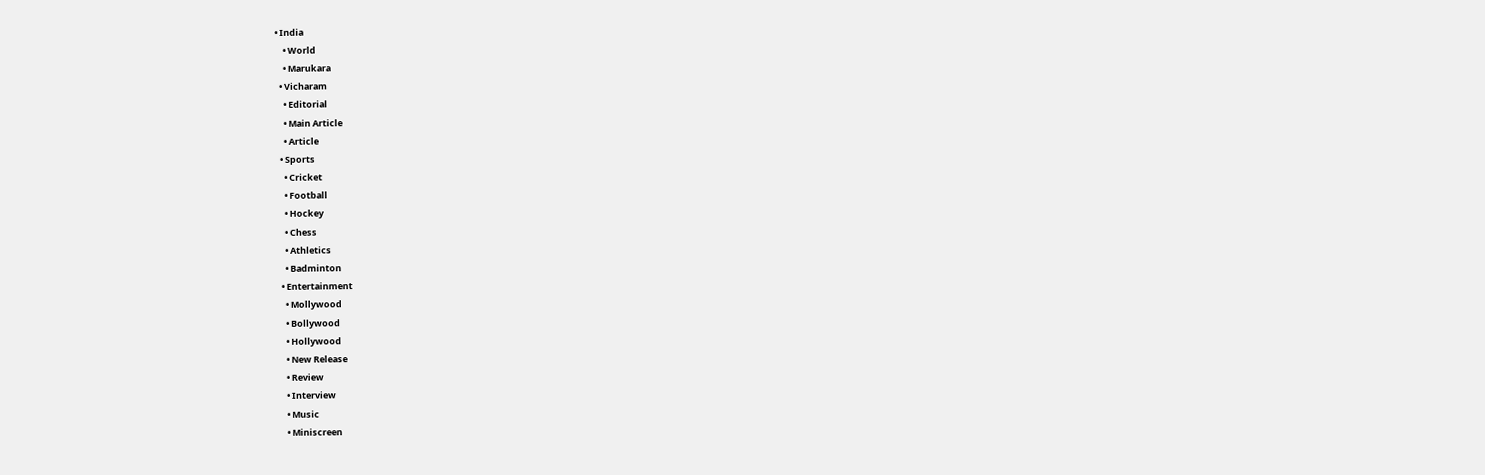• India
    • World
    • Marukara
  • Vicharam
    • Editorial
    • Main Article
    • Article
  • Sports
    • Cricket
    • Football
    • Hockey
    • Chess
    • Athletics
    • Badminton
  • Entertainment
    • Mollywood
    • Bollywood
    • Hollywood
    • New Release
    • Review
    • Interview
    • Music
    • Miniscreen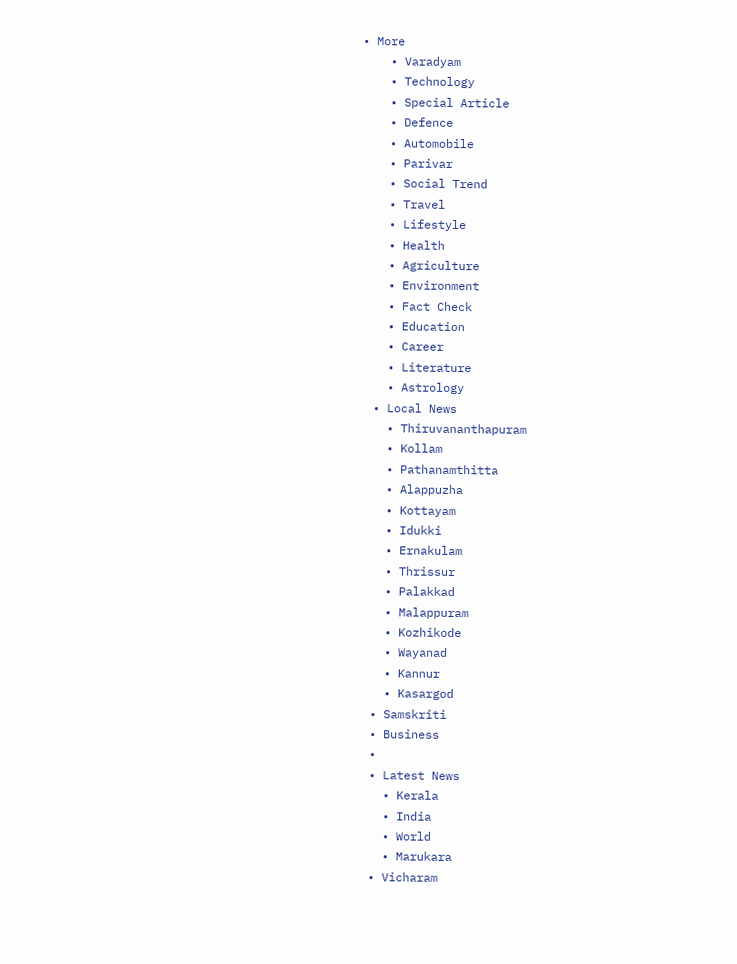• More
    • Varadyam
    • Technology
    • Special Article
    • Defence
    • Automobile
    • Parivar
    • Social Trend
    • Travel
    • Lifestyle
    • Health
    • Agriculture
    • Environment
    • Fact Check
    • Education
    • Career
    • Literature
    • Astrology
  • Local News
    • Thiruvananthapuram
    • Kollam
    • Pathanamthitta
    • Alappuzha
    • Kottayam
    • Idukki
    • Ernakulam
    • Thrissur
    • Palakkad
    • Malappuram
    • Kozhikode
    • Wayanad
    • Kannur
    • Kasargod
  • Samskriti
  • Business
  •
  • Latest News
    • Kerala
    • India
    • World
    • Marukara
  • Vicharam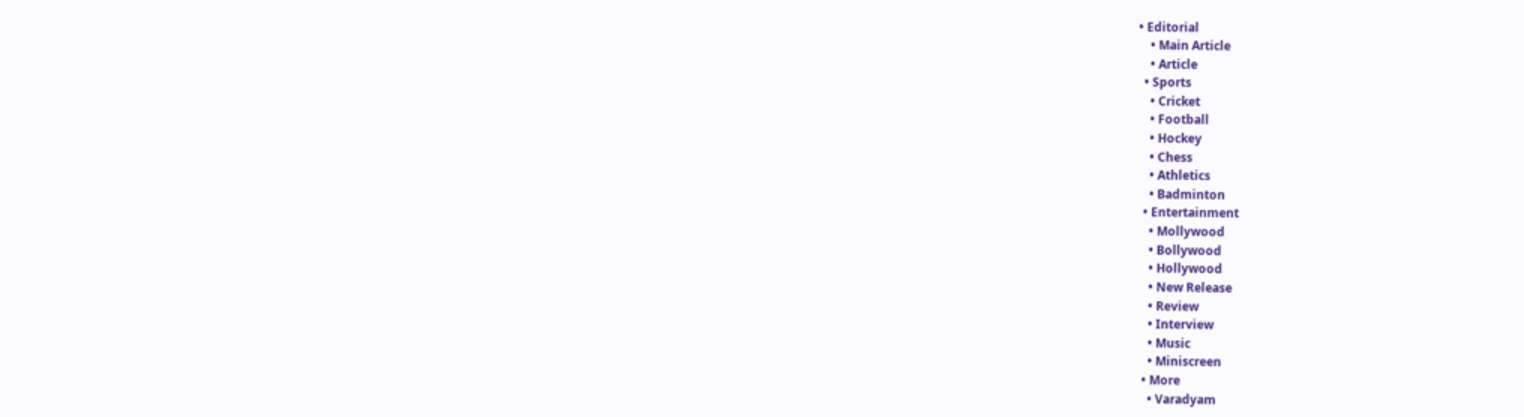• Editorial
    • Main Article
    • Article
  • Sports
    • Cricket
    • Football
    • Hockey
    • Chess
    • Athletics
    • Badminton
  • Entertainment
    • Mollywood
    • Bollywood
    • Hollywood
    • New Release
    • Review
    • Interview
    • Music
    • Miniscreen
  • More
    • Varadyam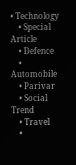• Technology
    • Special Article
    • Defence
    • Automobile
    • Parivar
    • Social Trend
    • Travel
    •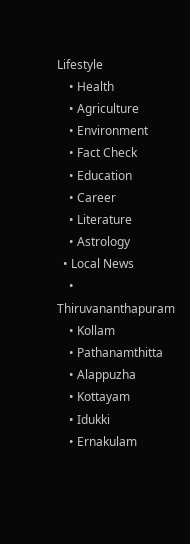Lifestyle
    • Health
    • Agriculture
    • Environment
    • Fact Check
    • Education
    • Career
    • Literature
    • Astrology
  • Local News
    • Thiruvananthapuram
    • Kollam
    • Pathanamthitta
    • Alappuzha
    • Kottayam
    • Idukki
    • Ernakulam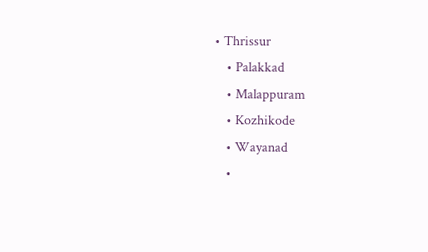• Thrissur
    • Palakkad
    • Malappuram
    • Kozhikode
    • Wayanad
    •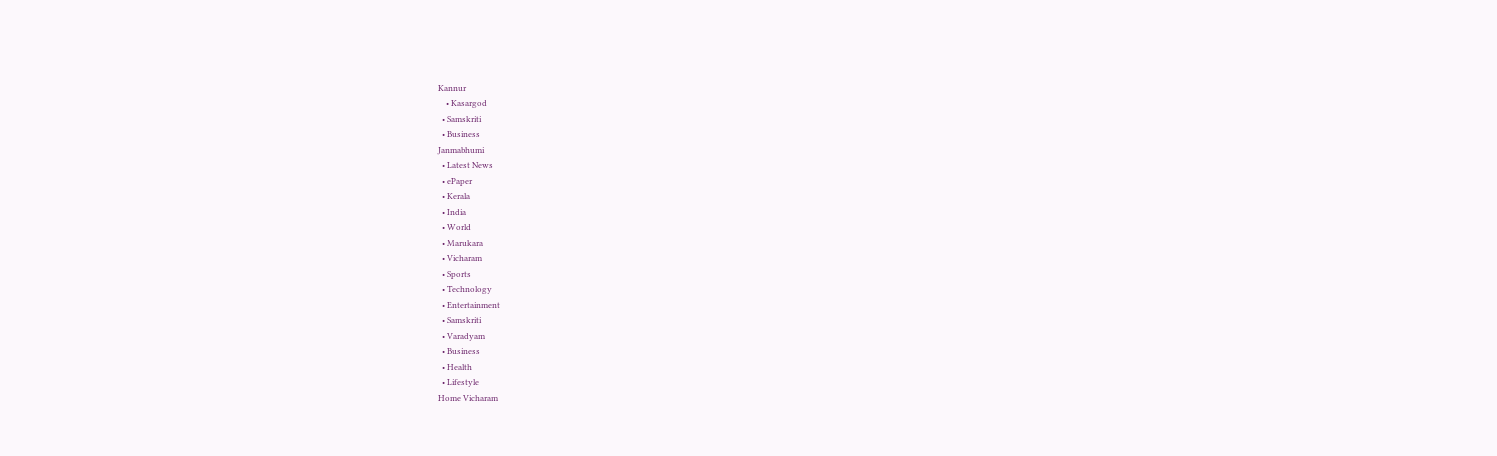Kannur
    • Kasargod
  • Samskriti
  • Business
Janmabhumi
  • Latest News
  • ePaper
  • Kerala
  • India
  • World
  • Marukara
  • Vicharam
  • Sports
  • Technology
  • Entertainment
  • Samskriti
  • Varadyam
  • Business
  • Health
  • Lifestyle
Home Vicharam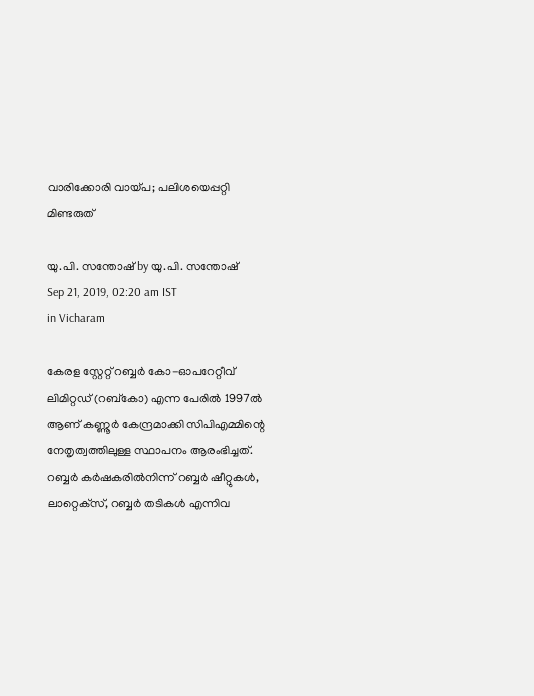വാരിക്കോരി വായ്‌പ; പലിശയെപ്പറ്റി മിണ്ടരുത്

യു.പി. സന്തോഷ് by യു.പി. സന്തോഷ്
Sep 21, 2019, 02:20 am IST
in Vicharam

കേരള സ്റ്റേറ്റ് റബ്ബര്‍ കോ-ഓപറേറ്റീവ് ലിമിറ്റഡ് (റബ്‌കോ) എന്ന പേരില്‍ 1997ല്‍ ആണ് കണ്ണൂര്‍ കേന്ദ്രമാക്കി സിപിഎമ്മിന്റെ നേതൃത്വത്തിലുള്ള സ്ഥാപനം ആരംഭിച്ചത്. റബ്ബര്‍ കര്‍ഷകരില്‍നിന്ന് റബ്ബര്‍ ഷീറ്റുകള്‍, ലാറ്റെക്‌സ്, റബ്ബര്‍ തടികള്‍ എന്നിവ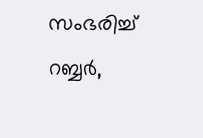സംഭരിച്ച് റബ്ബര്‍,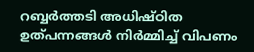റബ്ബര്‍ത്തടി അധിഷ്ഠിത ഉത്പന്നങ്ങള്‍ നിര്‍മ്മിച്ച് വിപണം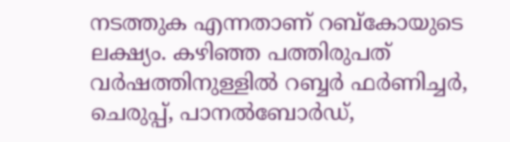നടത്തുക എന്നതാണ് റബ്‌കോയുടെ ലക്ഷ്യം. കഴിഞ്ഞ പത്തിരുപത് വര്‍ഷത്തിനുള്ളില്‍ റബ്ബര്‍ ഫര്‍ണിച്ചര്‍, ചെരുപ്പ്, പാനല്‍ബോര്‍ഡ്,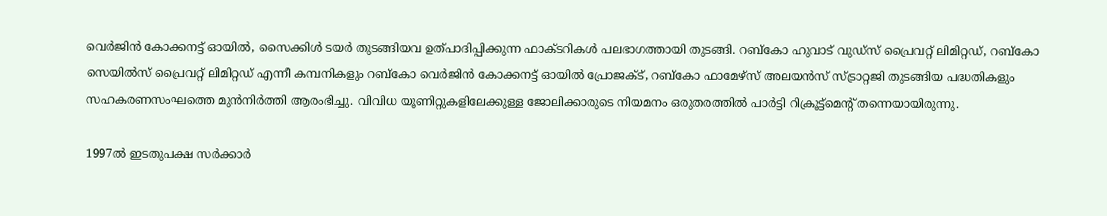വെര്‍ജിന്‍ കോക്കനട്ട് ഓയില്‍, സൈക്കിള്‍ ടയര്‍ തുടങ്ങിയവ ഉത്പാദിപ്പിക്കുന്ന ഫാക്ടറികള്‍ പലഭാഗത്തായി തുടങ്ങി. റബ്‌കോ ഹുവാട് വുഡ്‌സ് പ്രൈവറ്റ് ലിമിറ്റഡ്, റബ്‌കോ സെയില്‍സ് പ്രൈവറ്റ് ലിമിറ്റഡ് എന്നീ കമ്പനികളും റബ്‌കോ വെര്‍ജിന്‍ കോക്കനട്ട് ഓയില്‍ പ്രോജക്ട്, റബ്‌കോ ഫാമേഴ്‌സ് അലയന്‍സ് സ്ട്രാറ്റജി തുടങ്ങിയ പദ്ധതികളും സഹകരണസംഘത്തെ മുന്‍നിര്‍ത്തി ആരംഭിച്ചു. വിവിധ യൂണിറ്റുകളിലേക്കുള്ള ജോലിക്കാരുടെ നിയമനം ഒരുതരത്തില്‍ പാര്‍ട്ടി റിക്രൂട്ട്‌മെന്റ് തന്നെയായിരുന്നു.

1997ല്‍ ഇടതുപക്ഷ സര്‍ക്കാര്‍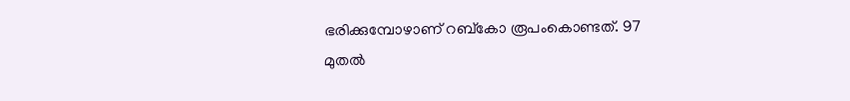ഭരിക്കുമ്പോഴാണ് റബ്‌കോ രൂപംകൊണ്ടത്. 97 മുതല്‍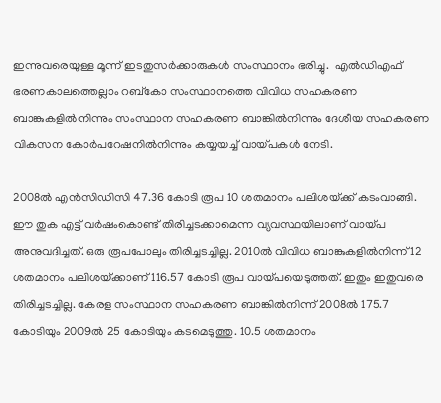ഇന്നുവരെയുള്ള മൂന്ന് ഇടതുസര്‍ക്കാരുകള്‍ സംസ്ഥാനം ഭരിച്ചു.  എല്‍ഡിഎഫ് ഭരണകാലത്തെല്ലാം റബ്‌കോ സംസ്ഥാനത്തെ വിവിധ സഹകരണ ബാങ്കുകളില്‍നിന്നും സംസ്ഥാന സഹകരണ ബാങ്കില്‍നിന്നും ദേശീയ സഹകരണ വികസന കോര്‍പറേഷനില്‍നിന്നും കയ്യയച്ച് വായ്‌പകള്‍ നേടി.

2008ല്‍ എന്‍സിഡിസി 47.36 കോടി രൂപ 10 ശതമാനം പലിശയ്‌ക്ക് കടംവാങ്ങി. ഈ തുക എട്ട് വര്‍ഷംകൊണ്ട് തിരിച്ചടക്കാമെന്ന വ്യവസ്ഥയിലാണ് വായ്‌പ അനുവദിച്ചത്. ഒരു രൂപപോലും തിരിച്ചടച്ചില്ല. 2010ല്‍ വിവിധ ബാങ്കുകളില്‍നിന്ന് 12 ശതമാനം പലിശയ്‌ക്കാണ് 116.57 കോടി രൂപ വായ്‌പയെടുത്തത്. ഇതും ഇതുവരെ തിരിച്ചടച്ചില്ല. കേരള സംസ്ഥാന സഹകരണ ബാങ്കില്‍നിന്ന് 2008ല്‍ 175.7 കോടിയും 2009ല്‍ 25 കോടിയും കടമെടുത്തു. 10.5 ശതമാനം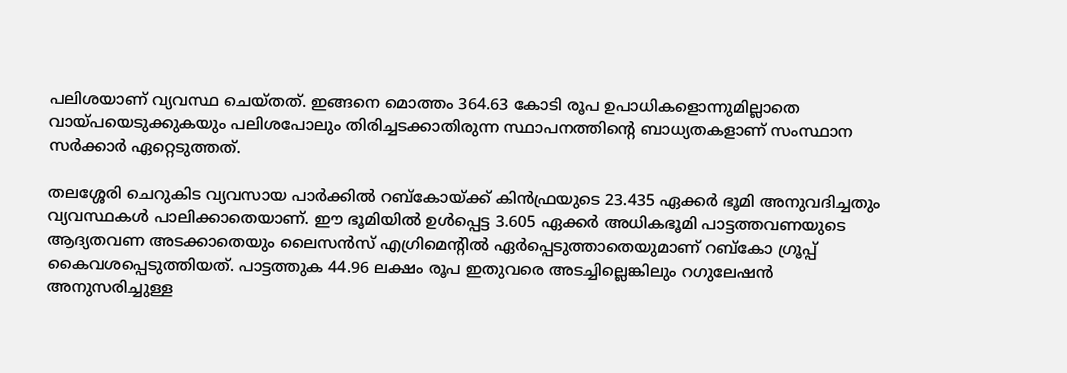പലിശയാണ് വ്യവസ്ഥ ചെയ്തത്. ഇങ്ങനെ മൊത്തം 364.63 കോടി രൂപ ഉപാധികളൊന്നുമില്ലാതെ വായ്‌പയെടുക്കുകയും പലിശപോലും തിരിച്ചടക്കാതിരുന്ന സ്ഥാപനത്തിന്റെ ബാധ്യതകളാണ് സംസ്ഥാന സര്‍ക്കാര്‍ ഏറ്റെടുത്തത്.

തലശ്ശേരി ചെറുകിട വ്യവസായ പാര്‍ക്കില്‍ റബ്കോയ്‌ക്ക് കിന്‍ഫ്രയുടെ 23.435 ഏക്കര്‍ ഭൂമി അനുവദിച്ചതും വ്യവസ്ഥകള്‍ പാലിക്കാതെയാണ്. ഈ ഭൂമിയില്‍ ഉള്‍പ്പെട്ട 3.605 ഏക്കര്‍ അധികഭൂമി പാട്ടത്തവണയുടെ ആദ്യതവണ അടക്കാതെയും ലൈസന്‍സ് എഗ്രിമെന്റില്‍ ഏര്‍പ്പെടുത്താതെയുമാണ് റബ്കോ ഗ്രൂപ്പ് കൈവശപ്പെടുത്തിയത്. പാട്ടത്തുക 44.96 ലക്ഷം രൂപ ഇതുവരെ അടച്ചില്ലെങ്കിലും റഗുലേഷന്‍ അനുസരിച്ചുള്ള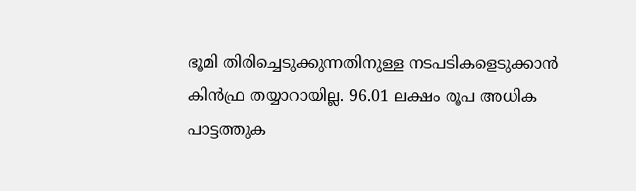ഭൂമി തിരിച്ചെടുക്കുന്നതിനുള്ള നടപടികളെടുക്കാന്‍ കിന്‍ഫ്ര തയ്യാറായില്ല. 96.01 ലക്ഷം രൂപ അധിക പാട്ടത്തുക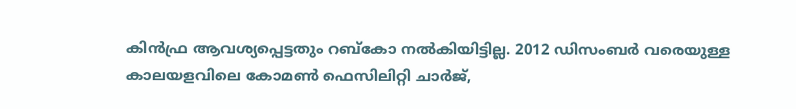കിന്‍ഫ്ര ആവശ്യപ്പെട്ടതും റബ്കോ നല്‍കിയിട്ടില്ല. 2012 ഡിസംബര്‍ വരെയുള്ള കാലയളവിലെ കോമണ്‍ ഫെസിലിറ്റി ചാര്‍ജ്,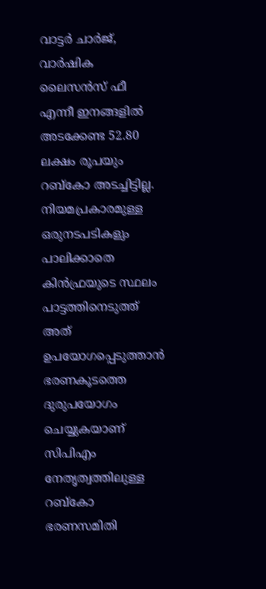വാട്ടര്‍ ചാര്‍ജ്, വാര്‍ഷിക ലൈസന്‍സ് ഫീ എന്നീ ഇനങ്ങളില്‍ അടക്കേണ്ട 52.80 ലക്ഷം രൂപയും റബ്കോ അടച്ചിട്ടില്ല. നിയമപ്രകാരമുള്ള ഒരുനടപടികളും പാലിക്കാതെ കിന്‍ഫ്രയുടെ സ്ഥലം പാട്ടത്തിനെടുത്ത് അത് ഉപയോഗപ്പെടുത്താന്‍ ഭരണകൂടത്തെ ദുരുപയോഗം ചെയ്യുകയാണ് സിപിഎം നേതൃത്വത്തിലുള്ള റബ്കോ ഭരണസമിതി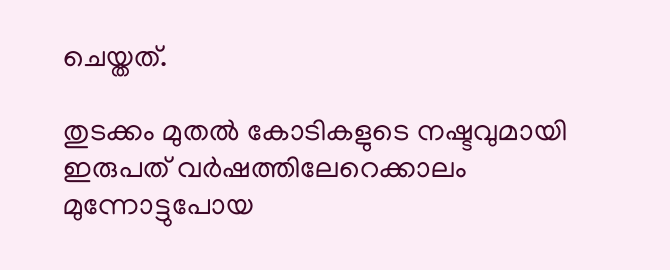ചെയ്തത്.

തുടക്കം മുതല്‍ കോടികളുടെ നഷ്ടവുമായി ഇരുപത് വര്‍ഷത്തിലേറെക്കാലം മുന്നോട്ടുപോയ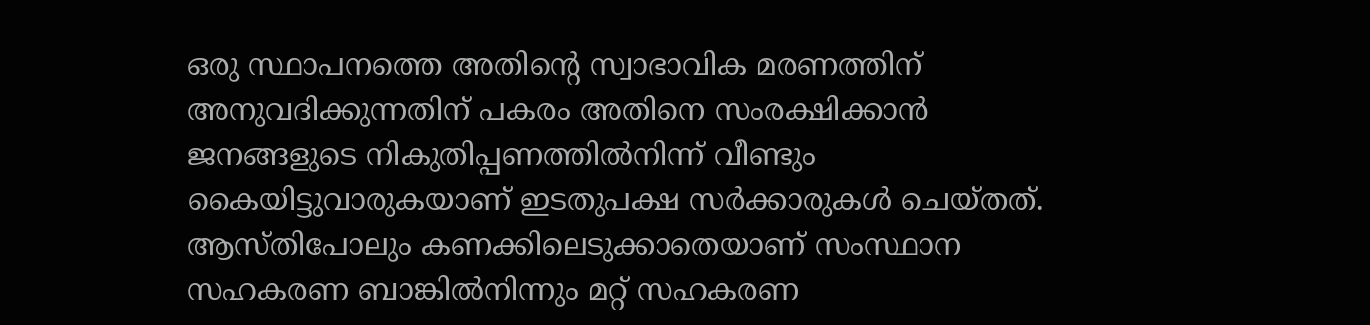ഒരു സ്ഥാപനത്തെ അതിന്റെ സ്വാഭാവിക മരണത്തിന് അനുവദിക്കുന്നതിന് പകരം അതിനെ സംരക്ഷിക്കാന്‍ ജനങ്ങളുടെ നികുതിപ്പണത്തില്‍നിന്ന് വീണ്ടും കൈയിട്ടുവാരുകയാണ് ഇടതുപക്ഷ സര്‍ക്കാരുകള്‍ ചെയ്തത്. ആസ്തിപോലും കണക്കിലെടുക്കാതെയാണ് സംസ്ഥാന സഹകരണ ബാങ്കില്‍നിന്നും മറ്റ് സഹകരണ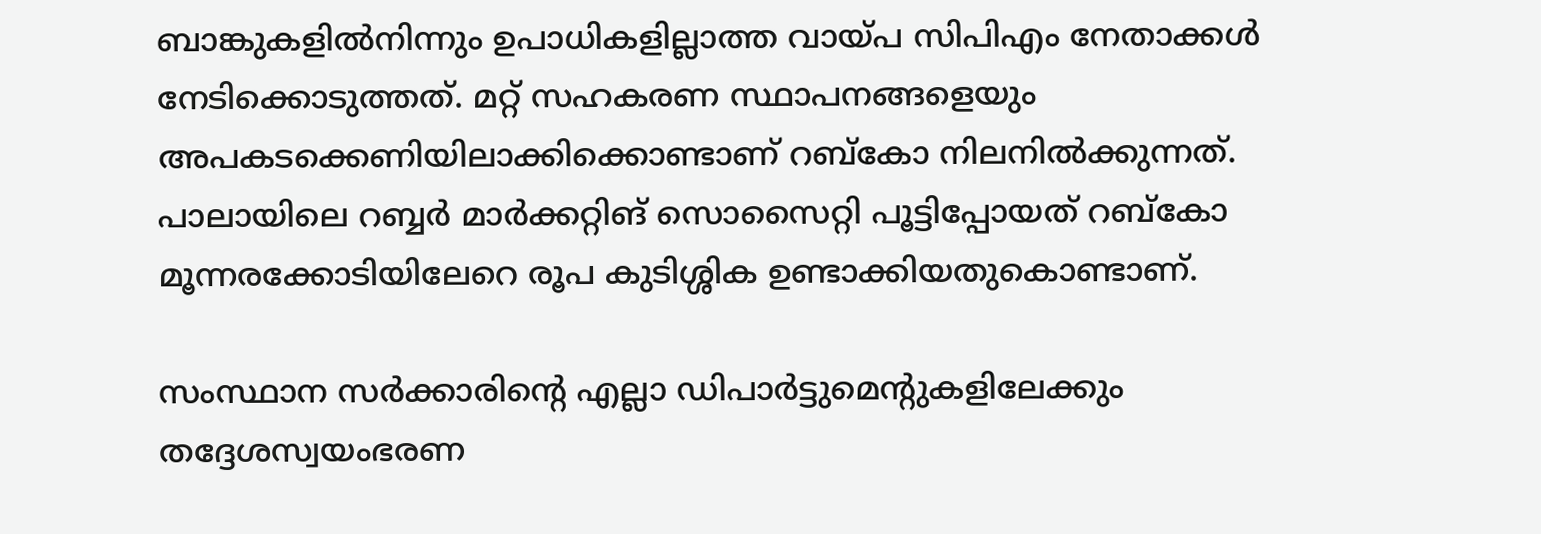ബാങ്കുകളില്‍നിന്നും ഉപാധികളില്ലാത്ത വായ്‌പ സിപിഎം നേതാക്കള്‍ നേടിക്കൊടുത്തത്. മറ്റ് സഹകരണ സ്ഥാപനങ്ങളെയും അപകടക്കെണിയിലാക്കിക്കൊണ്ടാണ് റബ്കോ നിലനില്‍ക്കുന്നത്. പാലായിലെ റബ്ബര്‍ മാര്‍ക്കറ്റിങ് സൊസൈറ്റി പൂട്ടിപ്പോയത് റബ്കോ മൂന്നരക്കോടിയിലേറെ രൂപ കുടിശ്ശിക ഉണ്ടാക്കിയതുകൊണ്ടാണ്.

സംസ്ഥാന സര്‍ക്കാരിന്റെ എല്ലാ ഡിപാര്‍ട്ടുമെന്റുകളിലേക്കും തദ്ദേശസ്വയംഭരണ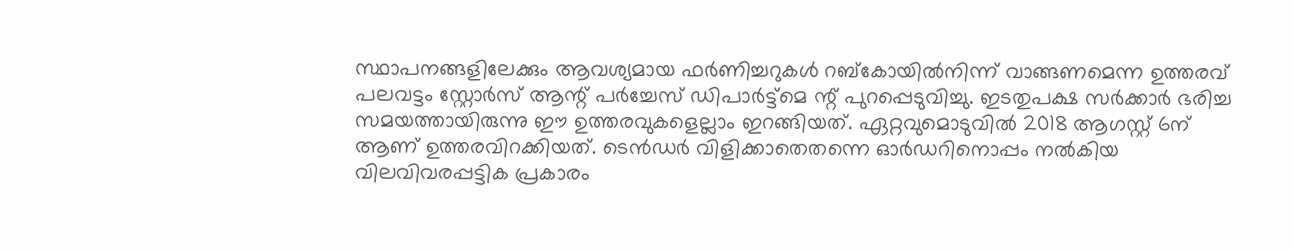സ്ഥാപനങ്ങളിലേക്കും ആവശ്യമായ ഫര്‍ണിച്ചറുകള്‍ റബ്കോയില്‍നിന്ന് വാങ്ങണമെന്ന ഉത്തരവ് പലവട്ടം സ്റ്റോര്‍സ് ആന്റ് പര്‍ച്ചേസ് ഡിപാര്‍ട്ട്മെ ന്റ് പുറപ്പെടുവിച്ചു. ഇടതുപക്ഷ സര്‍ക്കാര്‍ ഭരിച്ച സമയത്തായിരുന്നു ഈ ഉത്തരവുകളെല്ലാം ഇറങ്ങിയത്. ഏറ്റവുമൊടുവില്‍ 2018 ആഗസ്റ്റ് 6ന് ആണ് ഉത്തരവിറക്കിയത്. ടെന്‍ഡര്‍ വിളിക്കാതെതന്നെ ഓര്‍ഡറിനൊപ്പം നല്‍കിയ വിലവിവരപ്പട്ടിക പ്രകാരം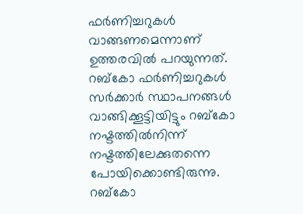ഫര്‍ണിച്ചറുകള്‍ വാങ്ങണമെന്നാണ് ഉത്തരവില്‍ പറയുന്നത്. റബ്കോ ഫര്‍ണിച്ചറുകള്‍ സര്‍ക്കാര്‍ സ്ഥാപനങ്ങള്‍ വാങ്ങിക്കൂട്ടിയിട്ടും റബ്കോ നഷ്ടത്തില്‍നിന്ന് നഷ്ടത്തിലേക്കുതന്നെ പോയിക്കൊണ്ടിരുന്നു. റബ്കോ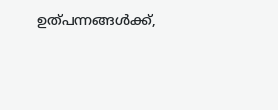ഉത്പന്നങ്ങള്‍ക്ക്,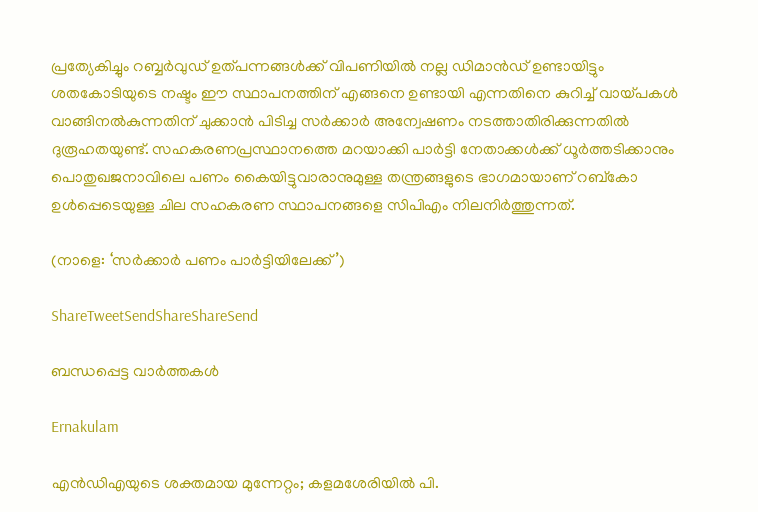പ്രത്യേകിച്ചും റബ്ബര്‍വുഡ് ഉത്പന്നങ്ങള്‍ക്ക് വിപണിയില്‍ നല്ല ഡിമാന്‍ഡ് ഉണ്ടായിട്ടും ശതകോടിയുടെ നഷ്ടം ഈ സ്ഥാപനത്തിന് എങ്ങനെ ഉണ്ടായി എന്നതിനെ കുറിച്ച് വായ്‌പകള്‍ വാങ്ങിനല്‍കുന്നതിന് ചുക്കാന്‍ പിടിച്ച സര്‍ക്കാര്‍ അന്വേഷണം നടത്താതിരിക്കുന്നതില്‍ ദുരൂഹതയുണ്ട്. സഹകരണപ്രസ്ഥാനത്തെ മറയാക്കി പാര്‍ട്ടി നേതാക്കള്‍ക്ക് ധൂര്‍ത്തടിക്കാനും പൊതുഖജനാവിലെ പണം കൈയിട്ടുവാരാനുമുള്ള തന്ത്രങ്ങളുടെ ഭാഗമായാണ് റബ്കോ ഉള്‍പ്പെടെയുള്ള ചില സഹകരണ സ്ഥാപനങ്ങളെ സിപിഎം നിലനിര്‍ത്തുന്നത്.

(നാളെ: ‘സര്‍ക്കാര്‍ പണം പാര്‍ട്ടിയിലേക്ക്’)

ShareTweetSendShareShareSend

ബന്ധപ്പെട്ട വാര്‍ത്തകള്‍

Ernakulam

എന്‍ഡിഎയുടെ ശക്തമായ മുന്നേറ്റം; കളമശേരിയിൽ പി.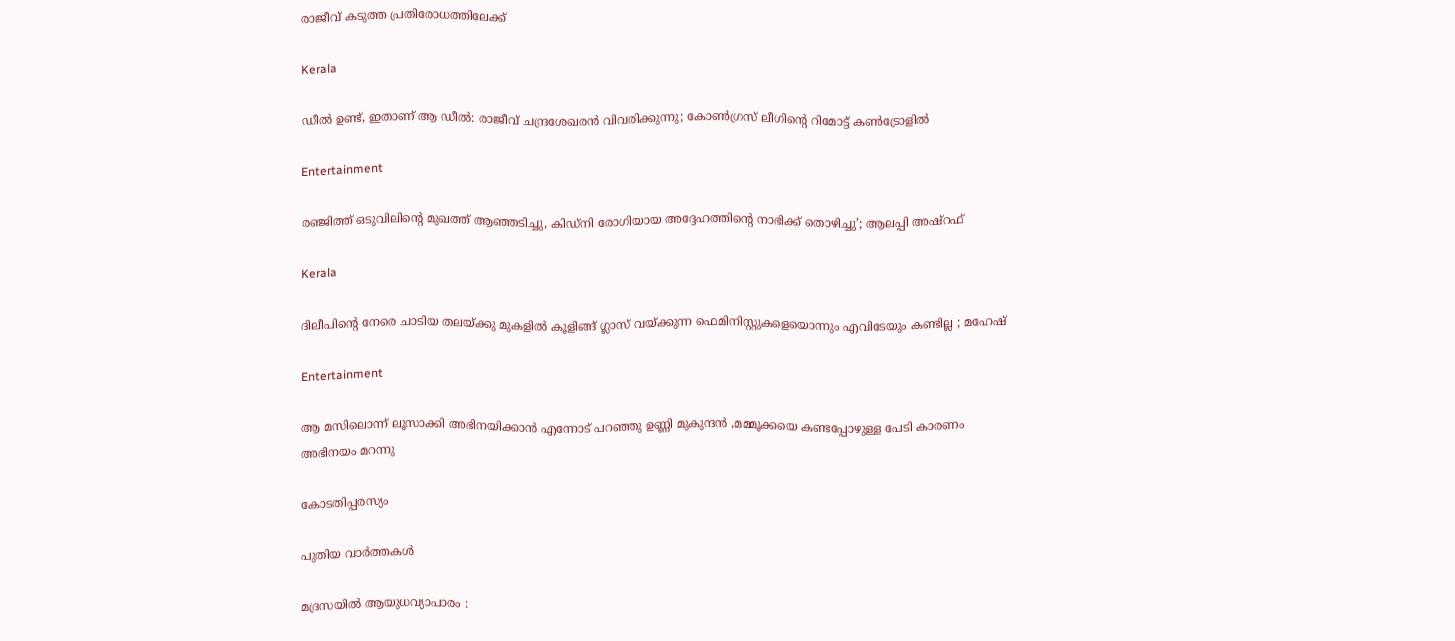രാജീവ് കടുത്ത പ്രതിരോധത്തിലേക്ക്

Kerala

ഡീൽ ഉണ്ട്, ഇതാണ് ആ ഡീൽ: രാജീവ് ചന്ദ്രശേഖരൻ വിവരിക്കുന്നു; കോൺഗ്രസ് ലീഗിന്റെ റിമോട്ട് കൺട്രോളിൽ

Entertainment

രഞ്ജിത്ത് ഒടുവിലിന്റെ മുഖത്ത് ആഞ്ഞടിച്ചു, കിഡ്‌നി രോഗിയായ അദ്ദേഹത്തിന്റെ നാഭിക്ക് തൊഴിച്ചു’; ആലപ്പി അഷ്‌റഫ്

Kerala

ദിലീപിന്റെ നേരെ ചാടിയ തലയ്‌ക്കു മുകളിൽ കൂളിങ്ങ് ഗ്ലാസ് വയ്‌ക്കുന്ന ഫെമിനിസ്റ്റുകളെയൊന്നും എവിടേയും കണ്ടില്ല ; മഹേഷ്

Entertainment

ആ മസിലൊന്ന് ലൂസാക്കി അഭിനയിക്കാൻ എന്നോട് പറഞ്ഞു ഉണ്ണി മുകുന്ദൻ ,മമ്മൂക്കയെ കണ്ടപ്പോഴുള്ള പേടി കാരണം അഭിനയം മറന്നു

കോടതിപ്പരസ്യം

പുതിയ വാര്‍ത്തകള്‍

മദ്രസയിൽ ആയുധവ്യാപാരം :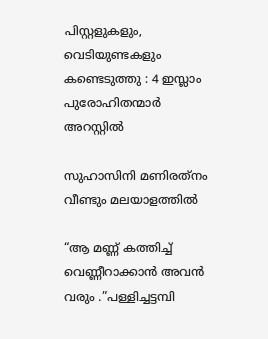പിസ്റ്റളുകളും, വെടിയുണ്ടകളും കണ്ടെടുത്തു : 4 ഇസ്ലാം പുരോഹിതന്മാർ അറസ്റ്റിൽ

സുഹാസിനി മണിരത്‌നം വീണ്ടും മലയാളത്തിൽ

“ആ മണ്ണ് കത്തിച്ച് വെണ്ണീറാക്കാൻ അവൻ വരും .”പള്ളിച്ചട്ടമ്പി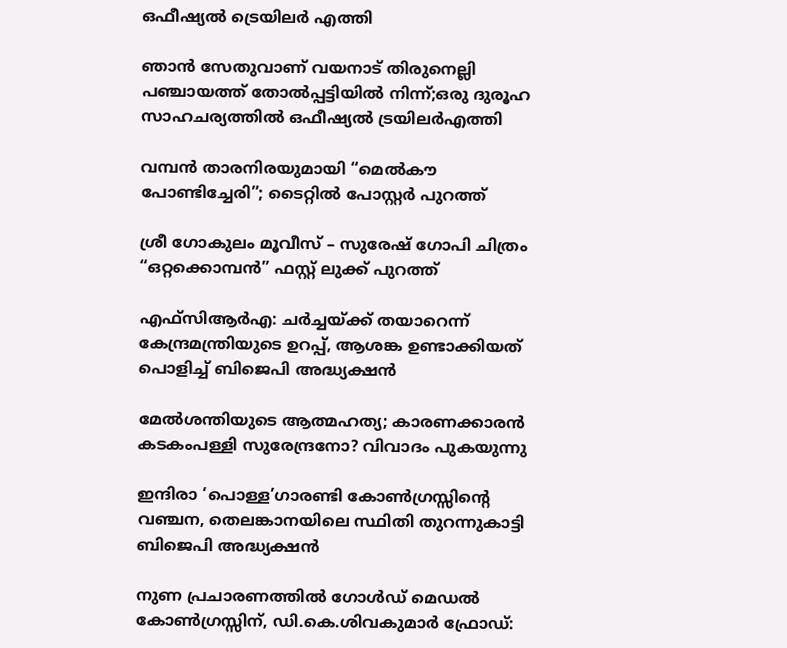ഒഫീഷ്യൽ ട്രെയിലർ എത്തി

ഞാൻ സേതുവാണ് വയനാട് തിരുനെല്ലി പഞ്ചായത്ത് തോൽപ്പട്ടിയിൽ നിന്ന്;ഒരു ദുരൂഹ സാഹചര്യത്തിൽ ഒഫീഷ്യൽ ട്രയിലർഎത്തി

വമ്പൻ താരനിരയുമായി “മെൽകൗ പോണ്ടിച്ചേരി”; ടൈറ്റിൽ പോസ്റ്റർ പുറത്ത്

ശ്രീ ഗോകുലം മൂവീസ് – സുരേഷ് ഗോപി ചിത്രം “ഒറ്റക്കൊമ്പൻ” ഫസ്റ്റ് ലുക്ക് പുറത്ത്

എഫ്‌സിആർഎ: ചർച്ചയ്‌ക്ക് തയാറെന്ന് കേന്ദ്രമന്ത്രിയുടെ ഉറപ്പ്, ആശങ്ക ഉണ്ടാക്കിയത് പൊളിച്ച് ബിജെപി അദ്ധ്യക്ഷൻ

മേൽശന്തിയുടെ ആത്മഹത്യ; കാരണക്കാരൻ കടകംപള്ളി സുരേന്ദ്രനോ? വിവാദം പുകയുന്നു

ഇന്ദിരാ ‘പൊള്ള’ഗാരണ്ടി കോൺഗ്രസ്സിന്റെ വഞ്ചന, തെലങ്കാനയിലെ സ്ഥിതി തുറന്നുകാട്ടി ബിജെപി അദ്ധ്യക്ഷൻ

നുണ പ്രചാരണത്തിൽ ഗോൾഡ് മെഡൽ കോൺഗ്രസ്സിന്, ഡി.കെ.ശിവകുമാർ ഫ്രോഡ്: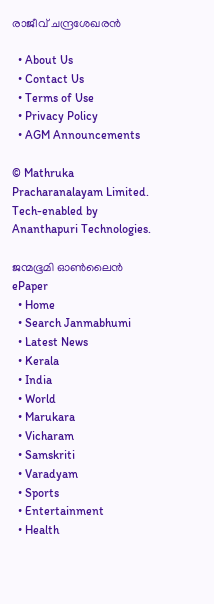രാജീവ് ചന്ദ്രശേഖരൻ

  • About Us
  • Contact Us
  • Terms of Use
  • Privacy Policy
  • AGM Announcements

© Mathruka Pracharanalayam Limited.
Tech-enabled by Ananthapuri Technologies.

ജന്മഭൂമി ഓണ്‍ലൈന്‍
ePaper
  • Home
  • Search Janmabhumi
  • Latest News
  • Kerala
  • India
  • World
  • Marukara
  • Vicharam
  • Samskriti
  • Varadyam
  • Sports
  • Entertainment
  • Health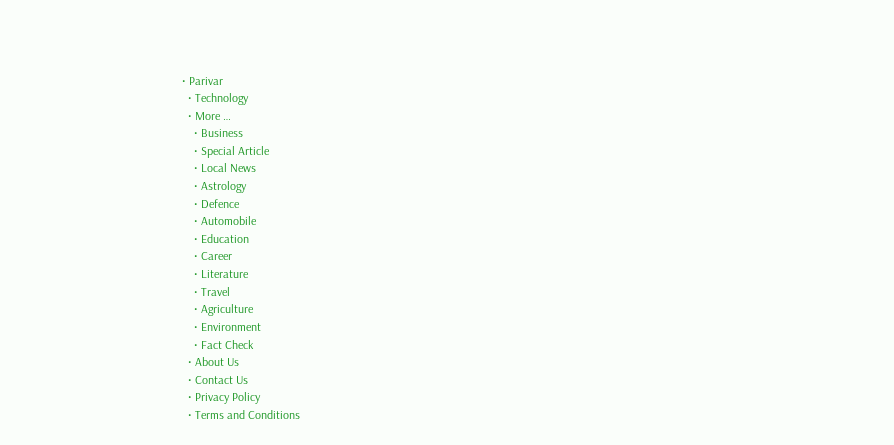• Parivar
  • Technology
  • More …
    • Business
    • Special Article
    • Local News
    • Astrology
    • Defence
    • Automobile
    • Education
    • Career
    • Literature
    • Travel
    • Agriculture
    • Environment
    • Fact Check
  • About Us
  • Contact Us
  • Privacy Policy
  • Terms and Conditions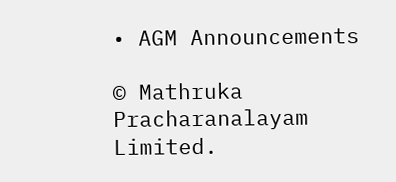• AGM Announcements

© Mathruka Pracharanalayam Limited.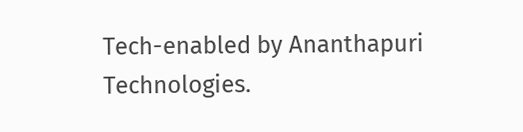Tech-enabled by Ananthapuri Technologies.